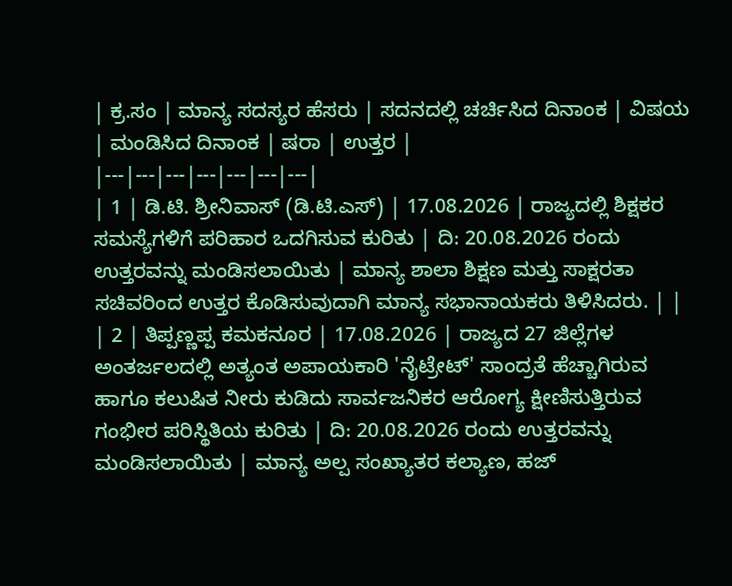| ಕ್ರ.ಸಂ | ಮಾನ್ಯ ಸದಸ್ಯರ ಹೆಸರು | ಸದನದಲ್ಲಿ ಚರ್ಚಿಸಿದ ದಿನಾಂಕ | ವಿಷಯ | ಮಂಡಿಸಿದ ದಿನಾಂಕ | ಷರಾ | ಉತ್ತರ |
|---|---|---|---|---|---|---|
| 1 | ಡಿ.ಟಿ. ಶ್ರೀನಿವಾಸ್ (ಡಿ.ಟಿ.ಎಸ್) | 17.08.2026 | ರಾಜ್ಯದಲ್ಲಿ ಶಿಕ್ಷಕರ ಸಮಸ್ಯೆಗಳಿಗೆ ಪರಿಹಾರ ಒದಗಿಸುವ ಕುರಿತು | ದಿ: 20.08.2026 ರಂದು ಉತ್ತರವನ್ನು ಮಂಡಿಸಲಾಯಿತು | ಮಾನ್ಯ ಶಾಲಾ ಶಿಕ್ಷಣ ಮತ್ತು ಸಾಕ್ಷರತಾ ಸಚಿವರಿಂದ ಉತ್ತರ ಕೊಡಿಸುವುದಾಗಿ ಮಾನ್ಯ ಸಭಾನಾಯಕರು ತಿಳಿಸಿದರು. | |
| 2 | ತಿಪ್ಪಣ್ಣಪ್ಪ ಕಮಕನೂರ | 17.08.2026 | ರಾಜ್ಯದ 27 ಜಿಲ್ಲೆಗಳ ಅಂತರ್ಜಲದಲ್ಲಿ ಅತ್ಯಂತ ಅಪಾಯಕಾರಿ 'ನೈಟ್ರೇಟ್' ಸಾಂದ್ರತೆ ಹೆಚ್ಚಾಗಿರುವ ಹಾಗೂ ಕಲುಷಿತ ನೀರು ಕುಡಿದು ಸಾರ್ವಜನಿಕರ ಆರೋಗ್ಯ ಕ್ಷೀಣಿಸುತ್ತಿರುವ ಗಂಭೀರ ಪರಿಸ್ಥಿತಿಯ ಕುರಿತು | ದಿ: 20.08.2026 ರಂದು ಉತ್ತರವನ್ನು ಮಂಡಿಸಲಾಯಿತು | ಮಾನ್ಯ ಅಲ್ಪ ಸಂಖ್ಯಾತರ ಕಲ್ಯಾಣ, ಹಜ್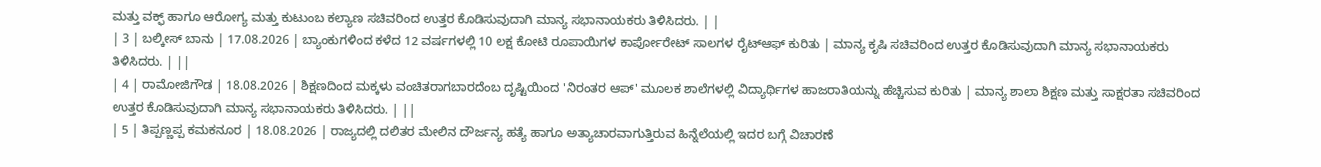ಮತ್ತು ವಕ್ಫ್ ಹಾಗೂ ಆರೋಗ್ಯ ಮತ್ತು ಕುಟುಂಬ ಕಲ್ಯಾಣ ಸಚಿವರಿಂದ ಉತ್ತರ ಕೊಡಿಸುವುದಾಗಿ ಮಾನ್ಯ ಸಭಾನಾಯಕರು ತಿಳಿಸಿದರು. | |
| 3 | ಬಲ್ಕೀಸ್ ಬಾನು | 17.08.2026 | ಬ್ಯಾಂಕುಗಳಿಂದ ಕಳೆದ 12 ವರ್ಷಗಳಲ್ಲಿ 10 ಲಕ್ಷ ಕೋಟಿ ರೂಪಾಯಿಗಳ ಕಾರ್ಪೋರೇಟ್ ಸಾಲಗಳ ರೈಟ್ಆಫ್ ಕುರಿತು | ಮಾನ್ಯ ಕೃಷಿ ಸಚಿವರಿಂದ ಉತ್ತರ ಕೊಡಿಸುವುದಾಗಿ ಮಾನ್ಯ ಸಭಾನಾಯಕರು ತಿಳಿಸಿದರು. | ||
| 4 | ರಾಮೋಜಿಗೌಡ | 18.08.2026 | ಶಿಕ್ಷಣದಿಂದ ಮಕ್ಕಳು ವಂಚಿತರಾಗಬಾರದೆಂಬ ದೃಷ್ಟಿಯಿಂದ 'ನಿರಂತರ ಆಪ್' ಮೂಲಕ ಶಾಲೆಗಳಲ್ಲಿ ವಿದ್ಯಾರ್ಥಿಗಳ ಹಾಜರಾತಿಯನ್ನು ಹೆಚ್ಚಿಸುವ ಕುರಿತು | ಮಾನ್ಯ ಶಾಲಾ ಶಿಕ್ಷಣ ಮತ್ತು ಸಾಕ್ಷರತಾ ಸಚಿವರಿಂದ ಉತ್ತರ ಕೊಡಿಸುವುದಾಗಿ ಮಾನ್ಯ ಸಭಾನಾಯಕರು ತಿಳಿಸಿದರು. | ||
| 5 | ತಿಪ್ಪಣ್ಣಪ್ಪ ಕಮಕನೂರ | 18.08.2026 | ರಾಜ್ಯದಲ್ಲಿ ದಲಿತರ ಮೇಲಿನ ದೌರ್ಜನ್ಯ ಹತ್ಯೆ ಹಾಗೂ ಅತ್ಯಾಚಾರವಾಗುತ್ತಿರುವ ಹಿನ್ನೆಲೆಯಲ್ಲಿ ಇದರ ಬಗ್ಗೆ ವಿಚಾರಣೆ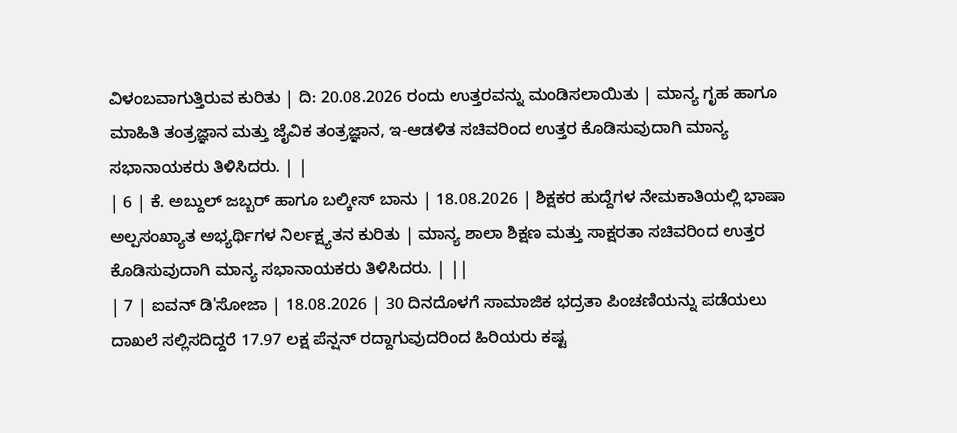ವಿಳಂಬವಾಗುತ್ತಿರುವ ಕುರಿತು | ದಿ: 20.08.2026 ರಂದು ಉತ್ತರವನ್ನು ಮಂಡಿಸಲಾಯಿತು | ಮಾನ್ಯ ಗೃಹ ಹಾಗೂ ಮಾಹಿತಿ ತಂತ್ರಜ್ಞಾನ ಮತ್ತು ಜೈವಿಕ ತಂತ್ರಜ್ಞಾನ, ಇ-ಆಡಳಿತ ಸಚಿವರಿಂದ ಉತ್ತರ ಕೊಡಿಸುವುದಾಗಿ ಮಾನ್ಯ ಸಭಾನಾಯಕರು ತಿಳಿಸಿದರು. | |
| 6 | ಕೆ. ಅಬ್ದುಲ್ ಜಬ್ಬರ್ ಹಾಗೂ ಬಲ್ಕೀಸ್ ಬಾನು | 18.08.2026 | ಶಿಕ್ಷಕರ ಹುದ್ದೆಗಳ ನೇಮಕಾತಿಯಲ್ಲಿ ಭಾಷಾ ಅಲ್ಪಸಂಖ್ಯಾತ ಅಭ್ಯರ್ಥಿಗಳ ನಿರ್ಲಕ್ಷ್ಯತನ ಕುರಿತು | ಮಾನ್ಯ ಶಾಲಾ ಶಿಕ್ಷಣ ಮತ್ತು ಸಾಕ್ಷರತಾ ಸಚಿವರಿಂದ ಉತ್ತರ ಕೊಡಿಸುವುದಾಗಿ ಮಾನ್ಯ ಸಭಾನಾಯಕರು ತಿಳಿಸಿದರು. | ||
| 7 | ಐವನ್ ಡಿ'ಸೋಜಾ | 18.08.2026 | 30 ದಿನದೊಳಗೆ ಸಾಮಾಜಿಕ ಭದ್ರತಾ ಪಿಂಚಣಿಯನ್ನು ಪಡೆಯಲು ದಾಖಲೆ ಸಲ್ಲಿಸದಿದ್ದರೆ 17.97 ಲಕ್ಷ ಪೆನ್ಷನ್ ರದ್ದಾಗುವುದರಿಂದ ಹಿರಿಯರು ಕಷ್ಟ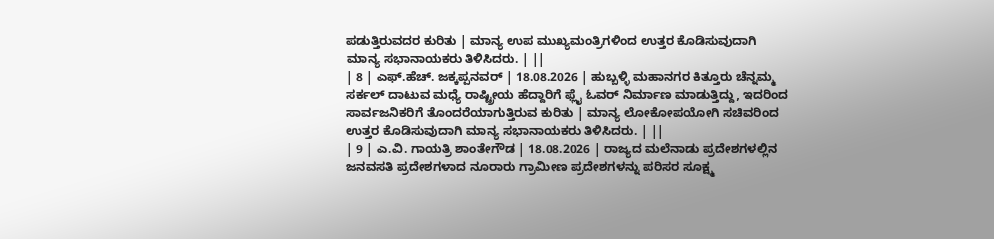ಪಡುತ್ತಿರುವದರ ಕುರಿತು | ಮಾನ್ಯ ಉಪ ಮುಖ್ಯಮಂತ್ರಿಗಳಿಂದ ಉತ್ತರ ಕೊಡಿಸುವುದಾಗಿ ಮಾನ್ಯ ಸಭಾನಾಯಕರು ತಿಳಿಸಿದರು. | ||
| 8 | ಎಫ್.ಹೆಚ್. ಜಕ್ಕಪ್ಪನವರ್ | 18.08.2026 | ಹುಬ್ಬಳ್ಳಿ ಮಹಾನಗರ ಕಿತ್ತೂರು ಚೆನ್ನಮ್ಮ ಸರ್ಕಲ್ ದಾಟುವ ಮಧ್ಯೆ ರಾಷ್ಟ್ರೀಯ ಹೆದ್ದಾರಿಗೆ ಫ್ಲೈ ಓವರ್ ನಿರ್ಮಾಣ ಮಾಡುತ್ತಿದ್ದು, ಇದರಿಂದ ಸಾರ್ವಜನಿಕರಿಗೆ ತೊಂದರೆಯಾಗುತ್ತಿರುವ ಕುರಿತು | ಮಾನ್ಯ ಲೋಕೋಪಯೋಗಿ ಸಚಿವರಿಂದ ಉತ್ತರ ಕೊಡಿಸುವುದಾಗಿ ಮಾನ್ಯ ಸಭಾನಾಯಕರು ತಿಳಿಸಿದರು. | ||
| 9 | ಎ.ವಿ. ಗಾಯತ್ರಿ ಶಾಂತೇಗೌಡ | 18.08.2026 | ರಾಜ್ಯದ ಮಲೆನಾಡು ಪ್ರದೇಶಗಳಲ್ಲಿನ ಜನವಸತಿ ಪ್ರದೇಶಗಳಾದ ನೂರಾರು ಗ್ರಾಮೀಣ ಪ್ರದೇಶಗಳನ್ನು ಪರಿಸರ ಸೂಕ್ಷ್ಮ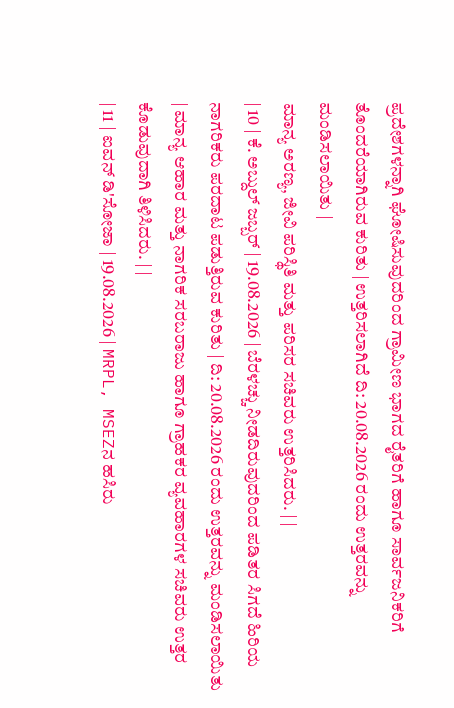ಪ್ರದೇಶಗಳನ್ನಾಗಿ ಘೋಷಿಸುವುದರಿಂದ ಗ್ರಾಮೀಣ ಭಾಗದ ರೈತರಿಗೆ ಹಾಗೂ ಸಾರ್ವಜನಿಕರಿಗೆ ತೊಂದರೆಯಾಗಿರುವ ಕುರಿತು | ಉತ್ತರಿಸಲಾಗಿದೆ ದಿ: 20.08.2026 ರಂದು ಉತ್ತರವನ್ನು ಮಂಡಿಸಲಾಯಿತು |
ಮಾನ್ಯ ಅರಣ್ಯ, ಜೀವಿ ಪರಿಸ್ಥಿತಿ ಮತ್ತು ಪರಿಸರ ಸಚಿವರು ಉತ್ತರಿಸಿದರು. | |
| 10 | ಕೆ. ಅಬ್ದುಲ್ ಜಬ್ಬರ್ | 19.08.2026 | ಬೆರಳಚ್ಚು ನೀಡದಿರುವುದರಿಂದ ಪಡಿತರ ಸಿಗದೆ ಹಿರಿಯ ನಾಗರಿಕರು ಪರದಾಟ ಪಡುತ್ತಿರುವ ಕುರಿತು | ದಿ: 20.08.2026 ರಂದು ಉತ್ತರವನ್ನು ಮಂಡಿಸಲಾಯಿತು | ಮಾನ್ಯ ಆಹಾರ ಮತ್ತು ನಾಗರಿಕ ಸರಬರಾಜು ಹಾಗೂ ಗ್ರಾಹಕರ ವ್ಯವಹಾರಗಳ ಸಚಿವರು ಉತ್ತರ ಕೊಡುವುದಾಗಿ ತಿಳಿಸಿದರು. | |
| 11 | ಐವನ್ ಡಿ'ಸೋಜಾ | 19.08.2026 | MRPL, MSEZನ ಹಸಿರು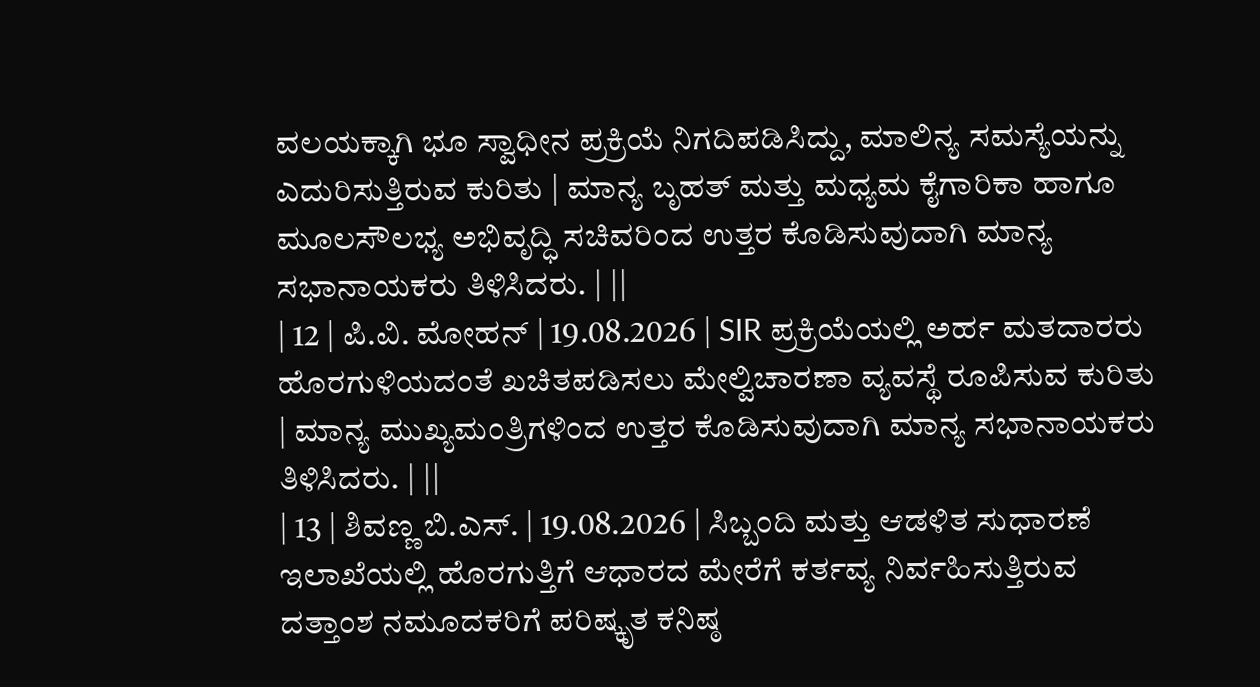ವಲಯಕ್ಕಾಗಿ ಭೂ ಸ್ವಾಧೀನ ಪ್ರಕ್ರಿಯೆ ನಿಗದಿಪಡಿಸಿದ್ದು, ಮಾಲಿನ್ಯ ಸಮಸ್ಯೆಯನ್ನು ಎದುರಿಸುತ್ತಿರುವ ಕುರಿತು | ಮಾನ್ಯ ಬೃಹತ್ ಮತ್ತು ಮಧ್ಯಮ ಕೈಗಾರಿಕಾ ಹಾಗೂ ಮೂಲಸೌಲಭ್ಯ ಅಭಿವೃದ್ಧಿ ಸಚಿವರಿಂದ ಉತ್ತರ ಕೊಡಿಸುವುದಾಗಿ ಮಾನ್ಯ ಸಭಾನಾಯಕರು ತಿಳಿಸಿದರು. | ||
| 12 | ಪಿ.ವಿ. ಮೋಹನ್ | 19.08.2026 | SIR ಪ್ರಕ್ರಿಯೆಯಲ್ಲಿ ಅರ್ಹ ಮತದಾರರು ಹೊರಗುಳಿಯದಂತೆ ಖಚಿತಪಡಿಸಲು ಮೇಲ್ವಿಚಾರಣಾ ವ್ಯವಸ್ಥೆ ರೂಪಿಸುವ ಕುರಿತು | ಮಾನ್ಯ ಮುಖ್ಯಮಂತ್ರಿಗಳಿಂದ ಉತ್ತರ ಕೊಡಿಸುವುದಾಗಿ ಮಾನ್ಯ ಸಭಾನಾಯಕರು ತಿಳಿಸಿದರು. | ||
| 13 | ಶಿವಣ್ಣ ಬಿ.ಎಸ್. | 19.08.2026 | ಸಿಬ್ಬಂದಿ ಮತ್ತು ಆಡಳಿತ ಸುಧಾರಣೆ ಇಲಾಖೆಯಲ್ಲಿ ಹೊರಗುತ್ತಿಗೆ ಆಧಾರದ ಮೇರೆಗೆ ಕರ್ತವ್ಯ ನಿರ್ವಹಿಸುತ್ತಿರುವ ದತ್ತಾಂಶ ನಮೂದಕರಿಗೆ ಪರಿಷ್ಕೃತ ಕನಿಷ್ಠ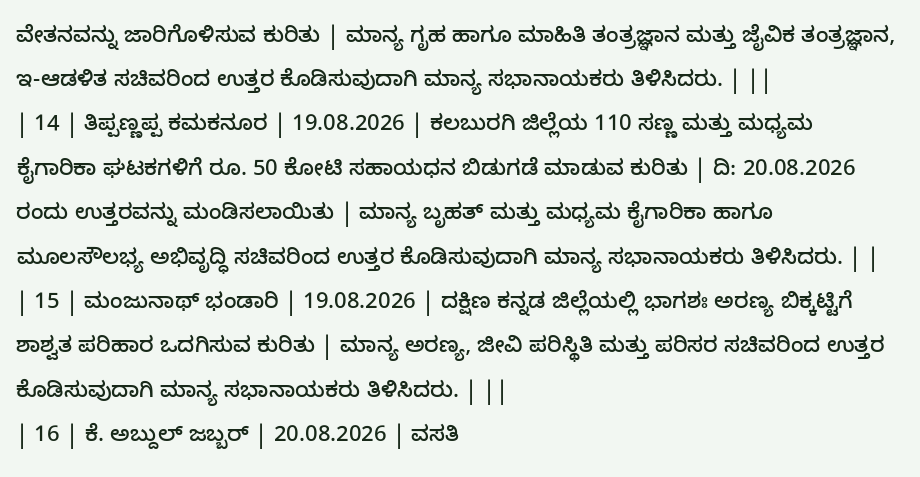ವೇತನವನ್ನು ಜಾರಿಗೊಳಿಸುವ ಕುರಿತು | ಮಾನ್ಯ ಗೃಹ ಹಾಗೂ ಮಾಹಿತಿ ತಂತ್ರಜ್ಞಾನ ಮತ್ತು ಜೈವಿಕ ತಂತ್ರಜ್ಞಾನ, ಇ-ಆಡಳಿತ ಸಚಿವರಿಂದ ಉತ್ತರ ಕೊಡಿಸುವುದಾಗಿ ಮಾನ್ಯ ಸಭಾನಾಯಕರು ತಿಳಿಸಿದರು. | ||
| 14 | ತಿಪ್ಪಣ್ಣಪ್ಪ ಕಮಕನೂರ | 19.08.2026 | ಕಲಬುರಗಿ ಜಿಲ್ಲೆಯ 110 ಸಣ್ಣ ಮತ್ತು ಮಧ್ಯಮ ಕೈಗಾರಿಕಾ ಘಟಕಗಳಿಗೆ ರೂ. 50 ಕೋಟಿ ಸಹಾಯಧನ ಬಿಡುಗಡೆ ಮಾಡುವ ಕುರಿತು | ದಿ: 20.08.2026 ರಂದು ಉತ್ತರವನ್ನು ಮಂಡಿಸಲಾಯಿತು | ಮಾನ್ಯ ಬೃಹತ್ ಮತ್ತು ಮಧ್ಯಮ ಕೈಗಾರಿಕಾ ಹಾಗೂ ಮೂಲಸೌಲಭ್ಯ ಅಭಿವೃದ್ಧಿ ಸಚಿವರಿಂದ ಉತ್ತರ ಕೊಡಿಸುವುದಾಗಿ ಮಾನ್ಯ ಸಭಾನಾಯಕರು ತಿಳಿಸಿದರು. | |
| 15 | ಮಂಜುನಾಥ್ ಭಂಡಾರಿ | 19.08.2026 | ದಕ್ಷಿಣ ಕನ್ನಡ ಜಿಲ್ಲೆಯಲ್ಲಿ ಭಾಗಶಃ ಅರಣ್ಯ ಬಿಕ್ಕಟ್ಟಿಗೆ ಶಾಶ್ವತ ಪರಿಹಾರ ಒದಗಿಸುವ ಕುರಿತು | ಮಾನ್ಯ ಅರಣ್ಯ, ಜೀವಿ ಪರಿಸ್ಥಿತಿ ಮತ್ತು ಪರಿಸರ ಸಚಿವರಿಂದ ಉತ್ತರ ಕೊಡಿಸುವುದಾಗಿ ಮಾನ್ಯ ಸಭಾನಾಯಕರು ತಿಳಿಸಿದರು. | ||
| 16 | ಕೆ. ಅಬ್ದುಲ್ ಜಬ್ಬರ್ | 20.08.2026 | ವಸತಿ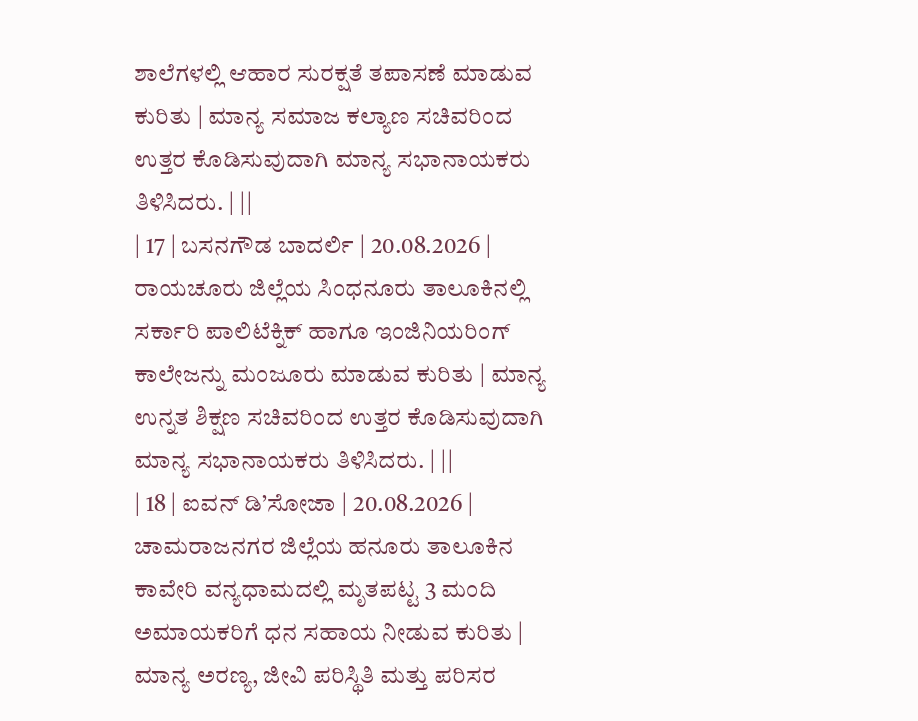ಶಾಲೆಗಳಲ್ಲಿ ಆಹಾರ ಸುರಕ್ಷತೆ ತಪಾಸಣೆ ಮಾಡುವ ಕುರಿತು | ಮಾನ್ಯ ಸಮಾಜ ಕಲ್ಯಾಣ ಸಚಿವರಿಂದ ಉತ್ತರ ಕೊಡಿಸುವುದಾಗಿ ಮಾನ್ಯ ಸಭಾನಾಯಕರು ತಿಳಿಸಿದರು. | ||
| 17 | ಬಸನಗೌಡ ಬಾದರ್ಲಿ | 20.08.2026 | ರಾಯಚೂರು ಜಿಲ್ಲೆಯ ಸಿಂಧನೂರು ತಾಲೂಕಿನಲ್ಲಿ ಸರ್ಕಾರಿ ಪಾಲಿಟೆಕ್ನಿಕ್ ಹಾಗೂ ಇಂಜಿನಿಯರಿಂಗ್ ಕಾಲೇಜನ್ನು ಮಂಜೂರು ಮಾಡುವ ಕುರಿತು | ಮಾನ್ಯ ಉನ್ನತ ಶಿಕ್ಷಣ ಸಚಿವರಿಂದ ಉತ್ತರ ಕೊಡಿಸುವುದಾಗಿ ಮಾನ್ಯ ಸಭಾನಾಯಕರು ತಿಳಿಸಿದರು. | ||
| 18 | ಐವನ್ ಡಿ’ಸೋಜಾ | 20.08.2026 | ಚಾಮರಾಜನಗರ ಜಿಲ್ಲೆಯ ಹನೂರು ತಾಲೂಕಿನ ಕಾವೇರಿ ವನ್ಯಧಾಮದಲ್ಲಿ ಮೃತಪಟ್ಟ 3 ಮಂದಿ ಅಮಾಯಕರಿಗೆ ಧನ ಸಹಾಯ ನೀಡುವ ಕುರಿತು | ಮಾನ್ಯ ಅರಣ್ಯ, ಜೀವಿ ಪರಿಸ್ಥಿತಿ ಮತ್ತು ಪರಿಸರ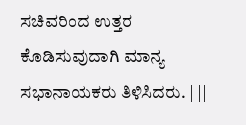ಸಚಿವರಿಂದ ಉತ್ತರ ಕೊಡಿಸುವುದಾಗಿ ಮಾನ್ಯ ಸಭಾನಾಯಕರು ತಿಳಿಸಿದರು. | ||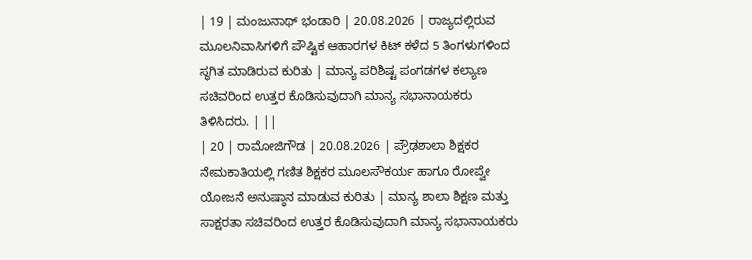| 19 | ಮಂಜುನಾಥ್ ಭಂಡಾರಿ | 20.08.2026 | ರಾಜ್ಯದಲ್ಲಿರುವ ಮೂಲನಿವಾಸಿಗಳಿಗೆ ಪೌಷ್ಟಿಕ ಆಹಾರಗಳ ಕಿಟ್ ಕಳೆದ 5 ತಿಂಗಳುಗಳಿಂದ ಸ್ಥಗಿತ ಮಾಡಿರುವ ಕುರಿತು | ಮಾನ್ಯ ಪರಿಶಿಷ್ಟ ಪಂಗಡಗಳ ಕಲ್ಯಾಣ ಸಚಿವರಿಂದ ಉತ್ತರ ಕೊಡಿಸುವುದಾಗಿ ಮಾನ್ಯ ಸಭಾನಾಯಕರು ತಿಳಿಸಿದರು. | ||
| 20 | ರಾಮೋಜಿಗೌಡ | 20.08.2026 | ಪ್ರೌಢಶಾಲಾ ಶಿಕ್ಷಕರ ನೇಮಕಾತಿಯಲ್ಲಿ ಗಣಿತ ಶಿಕ್ಷಕರ ಮೂಲಸೌಕರ್ಯ ಹಾಗೂ ರೋಪ್ವೇ ಯೋಜನೆ ಅನುಷ್ಠಾನ ಮಾಡುವ ಕುರಿತು | ಮಾನ್ಯ ಶಾಲಾ ಶಿಕ್ಷಣ ಮತ್ತು ಸಾಕ್ಷರತಾ ಸಚಿವರಿಂದ ಉತ್ತರ ಕೊಡಿಸುವುದಾಗಿ ಮಾನ್ಯ ಸಭಾನಾಯಕರು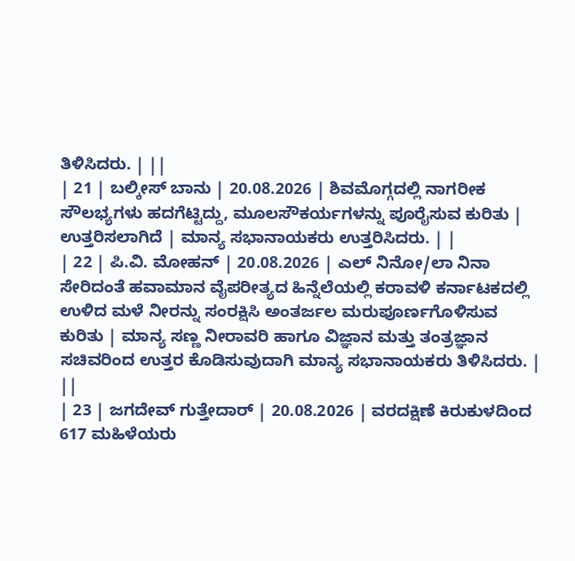ತಿಳಿಸಿದರು. | ||
| 21 | ಬಲ್ಕೀಸ್ ಬಾನು | 20.08.2026 | ಶಿವಮೊಗ್ಗದಲ್ಲಿ ನಾಗರೀಕ ಸೌಲಭ್ಯಗಳು ಹದಗೆಟ್ಟಿದ್ದು, ಮೂಲಸೌಕರ್ಯಗಳನ್ನು ಪೂರೈಸುವ ಕುರಿತು | ಉತ್ತರಿಸಲಾಗಿದೆ | ಮಾನ್ಯ ಸಭಾನಾಯಕರು ಉತ್ತರಿಸಿದರು. | |
| 22 | ಪಿ.ವಿ. ಮೋಹನ್ | 20.08.2026 | ಎಲ್ ನಿನೋ/ಲಾ ನಿನಾ ಸೇರಿದಂತೆ ಹವಾಮಾನ ವೈಪರೀತ್ಯದ ಹಿನ್ನೆಲೆಯಲ್ಲಿ ಕರಾವಳಿ ಕರ್ನಾಟಕದಲ್ಲಿ ಉಳಿದ ಮಳೆ ನೀರನ್ನು ಸಂರಕ್ಷಿಸಿ ಅಂತರ್ಜಲ ಮರುಪೂರ್ಣಗೊಳಿಸುವ ಕುರಿತು | ಮಾನ್ಯ ಸಣ್ಣ ನೀರಾವರಿ ಹಾಗೂ ವಿಜ್ಞಾನ ಮತ್ತು ತಂತ್ರಜ್ಞಾನ ಸಚಿವರಿಂದ ಉತ್ತರ ಕೊಡಿಸುವುದಾಗಿ ಮಾನ್ಯ ಸಭಾನಾಯಕರು ತಿಳಿಸಿದರು. | ||
| 23 | ಜಗದೇವ್ ಗುತ್ತೇದಾರ್ | 20.08.2026 | ವರದಕ್ಷಿಣೆ ಕಿರುಕುಳದಿಂದ 617 ಮಹಿಳೆಯರು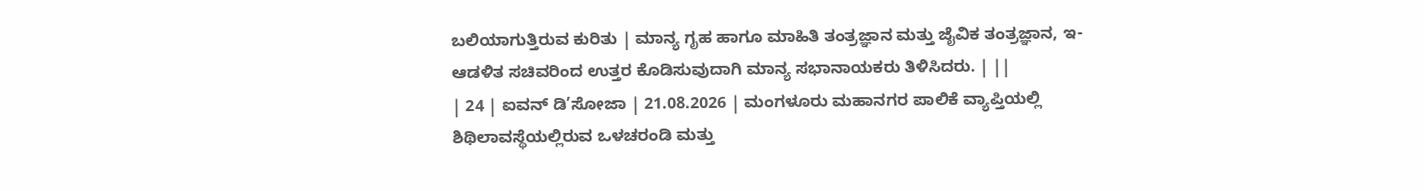ಬಲಿಯಾಗುತ್ತಿರುವ ಕುರಿತು | ಮಾನ್ಯ ಗೃಹ ಹಾಗೂ ಮಾಹಿತಿ ತಂತ್ರಜ್ಞಾನ ಮತ್ತು ಜೈವಿಕ ತಂತ್ರಜ್ಞಾನ, ಇ-ಆಡಳಿತ ಸಚಿವರಿಂದ ಉತ್ತರ ಕೊಡಿಸುವುದಾಗಿ ಮಾನ್ಯ ಸಭಾನಾಯಕರು ತಿಳಿಸಿದರು. | ||
| 24 | ಐವನ್ ಡಿ’ಸೋಜಾ | 21.08.2026 | ಮಂಗಳೂರು ಮಹಾನಗರ ಪಾಲಿಕೆ ವ್ಯಾಪ್ತಿಯಲ್ಲಿ ಶಿಥಿಲಾವಸ್ಥೆಯಲ್ಲಿರುವ ಒಳಚರಂಡಿ ಮತ್ತು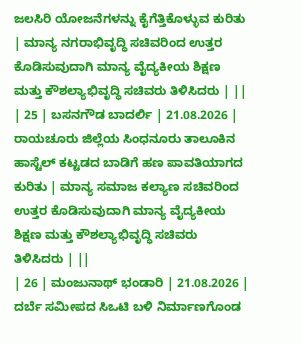ಜಲಸಿರಿ ಯೋಜನೆಗಳನ್ನು ಕೈಗೆತ್ತಿಕೊಳ್ಳುವ ಕುರಿತು | ಮಾನ್ಯ ನಗರಾಭಿವೃದ್ಧಿ ಸಚಿವರಿಂದ ಉತ್ತರ ಕೊಡಿಸುವುದಾಗಿ ಮಾನ್ಯ ವೈದ್ಯಕೀಯ ಶಿಕ್ಷಣ ಮತ್ತು ಕೌಶಲ್ಯಾಭಿವೃದ್ಧಿ ಸಚಿವರು ತಿಳಿಸಿದರು | ||
| 25 | ಬಸನಗೌಡ ಬಾದರ್ಲಿ | 21.08.2026 | ರಾಯಚೂರು ಜಿಲ್ಲೆಯ ಸಿಂಧನೂರು ತಾಲೂಕಿನ ಹಾಸ್ಟೆಲ್ ಕಟ್ಟಡದ ಬಾಡಿಗೆ ಹಣ ಪಾವತಿಯಾಗದ ಕುರಿತು | ಮಾನ್ಯ ಸಮಾಜ ಕಲ್ಯಾಣ ಸಚಿವರಿಂದ ಉತ್ತರ ಕೊಡಿಸುವುದಾಗಿ ಮಾನ್ಯ ವೈದ್ಯಕೀಯ ಶಿಕ್ಷಣ ಮತ್ತು ಕೌಶಲ್ಯಾಭಿವೃದ್ಧಿ ಸಚಿವರು ತಿಳಿಸಿದರು | ||
| 26 | ಮಂಜುನಾಥ್ ಭಂಡಾರಿ | 21.08.2026 | ದರ್ಬೆ ಸಮೀಪದ ಸಿಒಟಿ ಬಳಿ ನಿರ್ಮಾಣಗೊಂಡ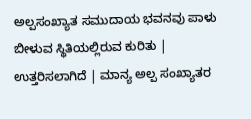ಅಲ್ಪಸಂಖ್ಯಾತ ಸಮುದಾಯ ಭವನವು ಪಾಳು ಬೀಳುವ ಸ್ಥಿತಿಯಲ್ಲಿರುವ ಕುರಿತು | ಉತ್ತರಿಸಲಾಗಿದೆ | ಮಾನ್ಯ ಅಲ್ಪ ಸಂಖ್ಯಾತರ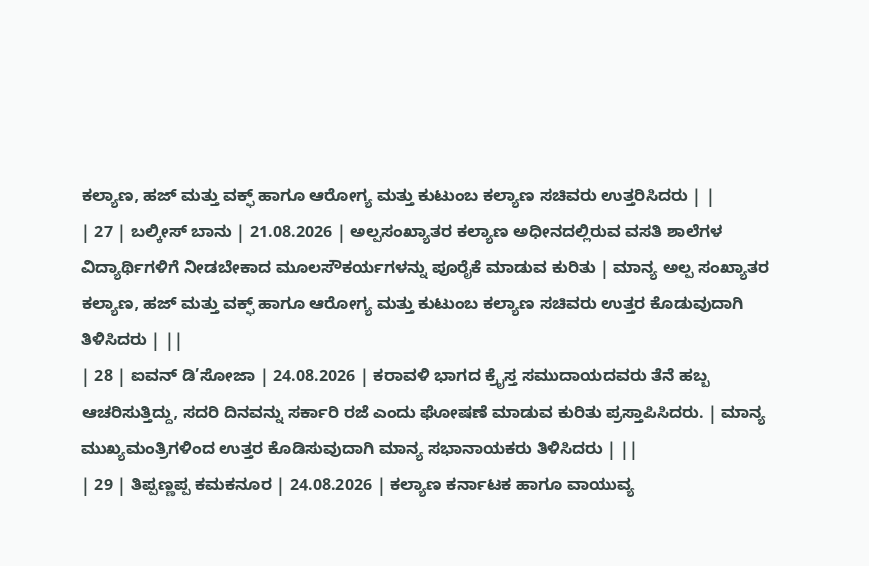ಕಲ್ಯಾಣ, ಹಜ್ ಮತ್ತು ವಕ್ಫ್ ಹಾಗೂ ಆರೋಗ್ಯ ಮತ್ತು ಕುಟುಂಬ ಕಲ್ಯಾಣ ಸಚಿವರು ಉತ್ತರಿಸಿದರು | |
| 27 | ಬಲ್ಕೀಸ್ ಬಾನು | 21.08.2026 | ಅಲ್ಪಸಂಖ್ಯಾತರ ಕಲ್ಯಾಣ ಅಧೀನದಲ್ಲಿರುವ ವಸತಿ ಶಾಲೆಗಳ ವಿದ್ಯಾರ್ಥಿಗಳಿಗೆ ನೀಡಬೇಕಾದ ಮೂಲಸೌಕರ್ಯಗಳನ್ನು ಪೂರೈಕೆ ಮಾಡುವ ಕುರಿತು | ಮಾನ್ಯ ಅಲ್ಪ ಸಂಖ್ಯಾತರ ಕಲ್ಯಾಣ, ಹಜ್ ಮತ್ತು ವಕ್ಫ್ ಹಾಗೂ ಆರೋಗ್ಯ ಮತ್ತು ಕುಟುಂಬ ಕಲ್ಯಾಣ ಸಚಿವರು ಉತ್ತರ ಕೊಡುವುದಾಗಿ ತಿಳಿಸಿದರು | ||
| 28 | ಐವನ್ ಡಿ’ಸೋಜಾ | 24.08.2026 | ಕರಾವಳಿ ಭಾಗದ ಕ್ರೈಸ್ತ ಸಮುದಾಯದವರು ತೆನೆ ಹಬ್ಬ ಆಚರಿಸುತ್ತಿದ್ದು, ಸದರಿ ದಿನವನ್ನು ಸರ್ಕಾರಿ ರಜೆ ಎಂದು ಘೋಷಣೆ ಮಾಡುವ ಕುರಿತು ಪ್ರಸ್ತಾಪಿಸಿದರು. | ಮಾನ್ಯ ಮುಖ್ಯಮಂತ್ರಿಗಳಿಂದ ಉತ್ತರ ಕೊಡಿಸುವುದಾಗಿ ಮಾನ್ಯ ಸಭಾನಾಯಕರು ತಿಳಿಸಿದರು | ||
| 29 | ತಿಪ್ಪಣ್ಣಪ್ಪ ಕಮಕನೂರ | 24.08.2026 | ಕಲ್ಯಾಣ ಕರ್ನಾಟಕ ಹಾಗೂ ವಾಯುವ್ಯ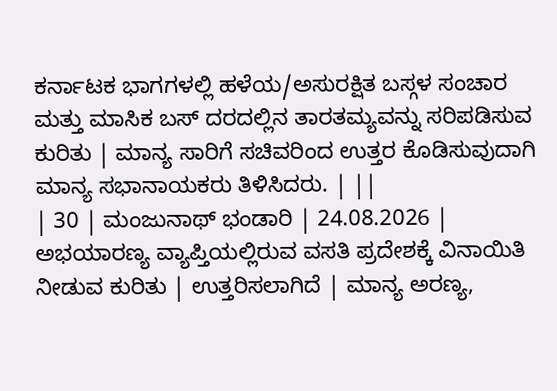ಕರ್ನಾಟಕ ಭಾಗಗಳಲ್ಲಿ ಹಳೆಯ/ಅಸುರಕ್ಷಿತ ಬಸ್ಗಳ ಸಂಚಾರ ಮತ್ತು ಮಾಸಿಕ ಬಸ್ ದರದಲ್ಲಿನ ತಾರತಮ್ಯವನ್ನು ಸರಿಪಡಿಸುವ ಕುರಿತು | ಮಾನ್ಯ ಸಾರಿಗೆ ಸಚಿವರಿಂದ ಉತ್ತರ ಕೊಡಿಸುವುದಾಗಿ ಮಾನ್ಯ ಸಭಾನಾಯಕರು ತಿಳಿಸಿದರು. | ||
| 30 | ಮಂಜುನಾಥ್ ಭಂಡಾರಿ | 24.08.2026 | ಅಭಯಾರಣ್ಯ ವ್ಯಾಪ್ತಿಯಲ್ಲಿರುವ ವಸತಿ ಪ್ರದೇಶಕ್ಕೆ ವಿನಾಯಿತಿ ನೀಡುವ ಕುರಿತು | ಉತ್ತರಿಸಲಾಗಿದೆ | ಮಾನ್ಯ ಅರಣ್ಯ,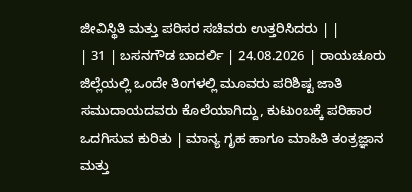ಜೀವಿಸ್ಥಿತಿ ಮತ್ತು ಪರಿಸರ ಸಚಿವರು ಉತ್ತರಿಸಿದರು | |
| 31 | ಬಸನಗೌಡ ಬಾದರ್ಲಿ | 24.08.2026 | ರಾಯಚೂರು ಜಿಲ್ಲೆಯಲ್ಲಿ ಒಂದೇ ತಿಂಗಳಲ್ಲಿ ಮೂವರು ಪರಿಶಿಷ್ಟ ಜಾತಿ ಸಮುದಾಯದವರು ಕೊಲೆಯಾಗಿದ್ದು, ಕುಟುಂಬಕ್ಕೆ ಪರಿಹಾರ ಒದಗಿಸುವ ಕುರಿತು | ಮಾನ್ಯ ಗೃಹ ಹಾಗೂ ಮಾಹಿತಿ ತಂತ್ರಜ್ಞಾನ ಮತ್ತು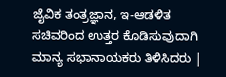ಜೈವಿಕ ತಂತ್ರಜ್ಞಾನ, ಇ-ಆಡಳಿತ ಸಚಿವರಿಂದ ಉತ್ತರ ಕೊಡಿಸುವುದಾಗಿ ಮಾನ್ಯ ಸಭಾನಾಯಕರು ತಿಳಿಸಿದರು |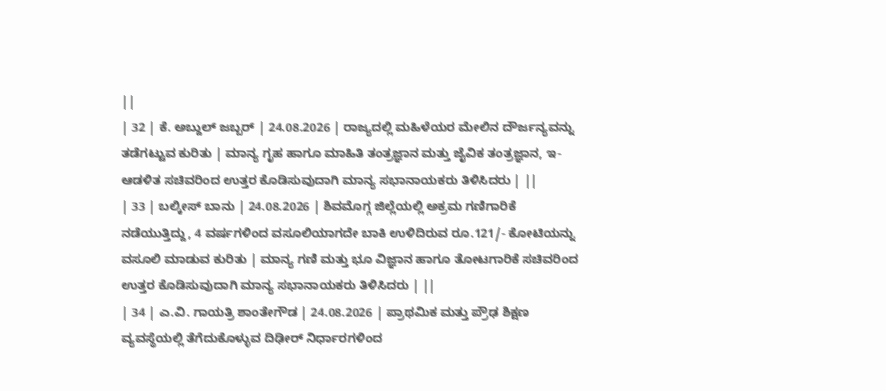||
| 32 | ಕೆ. ಅಬ್ದುಲ್ ಜಬ್ಬರ್ | 24.08.2026 | ರಾಜ್ಯದಲ್ಲಿ ಮಹಿಳೆಯರ ಮೇಲಿನ ದೌರ್ಜನ್ಯವನ್ನು ತಡೆಗಟ್ಟುವ ಕುರಿತು | ಮಾನ್ಯ ಗೃಹ ಹಾಗೂ ಮಾಹಿತಿ ತಂತ್ರಜ್ಞಾನ ಮತ್ತು ಜೈವಿಕ ತಂತ್ರಜ್ಞಾನ, ಇ-ಆಡಳಿತ ಸಚಿವರಿಂದ ಉತ್ತರ ಕೊಡಿಸುವುದಾಗಿ ಮಾನ್ಯ ಸಭಾನಾಯಕರು ತಿಳಿಸಿದರು | ||
| 33 | ಬಲ್ಕೀಸ್ ಬಾನು | 24.08.2026 | ಶಿವಮೊಗ್ಗ ಜಿಲ್ಲೆಯಲ್ಲಿ ಅಕ್ರಮ ಗಣಿಗಾರಿಕೆ ನಡೆಯುತ್ತಿದ್ದು, 4 ವರ್ಷಗಳಿಂದ ವಸೂಲಿಯಾಗದೇ ಬಾಕಿ ಉಳಿದಿರುವ ರೂ.121/- ಕೋಟಿಯನ್ನು ವಸೂಲಿ ಮಾಡುವ ಕುರಿತು | ಮಾನ್ಯ ಗಣಿ ಮತ್ತು ಭೂ ವಿಜ್ಞಾನ ಹಾಗೂ ತೋಟಗಾರಿಕೆ ಸಚಿವರಿಂದ ಉತ್ತರ ಕೊಡಿಸುವುದಾಗಿ ಮಾನ್ಯ ಸಭಾನಾಯಕರು ತಿಳಿಸಿದರು | ||
| 34 | ಎ.ವಿ. ಗಾಯತ್ರಿ ಶಾಂತೇಗೌಡ | 24.08.2026 | ಪ್ರಾಥಮಿಕ ಮತ್ತು ಪ್ರೌಢ ಶಿಕ್ಷಣ ವ್ಯವಸ್ಥೆಯಲ್ಲಿ ತೆಗೆದುಕೊಳ್ಳುವ ದಿಢೀರ್ ನಿರ್ಧಾರಗಳಿಂದ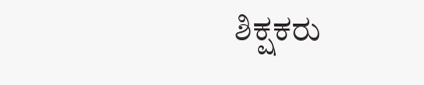ಶಿಕ್ಷಕರು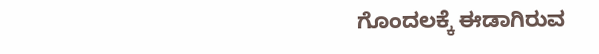ಗೊಂದಲಕ್ಕೆ ಈಡಾಗಿರುವ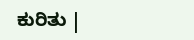ಕುರಿತು |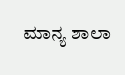ಮಾನ್ಯ ಶಾಲಾ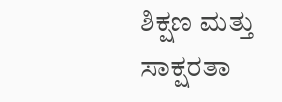ಶಿಕ್ಷಣ ಮತ್ತು ಸಾಕ್ಷರತಾ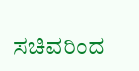ಸಚಿವರಿಂದ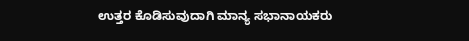ಉತ್ತರ ಕೊಡಿಸುವುದಾಗಿ ಮಾನ್ಯ ಸಭಾನಾಯಕರು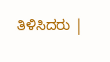ತಿಳಿಸಿದರು |